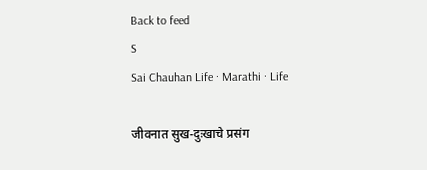Back to feed
S
Sai Chauhan Life · Marathi · Life

जीवनात सुख-दुःखाचे प्रसंग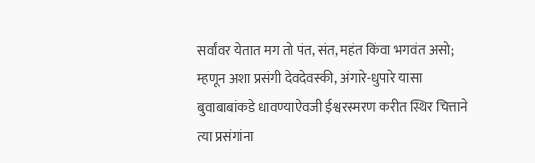सर्वांवर येतात मग तो पंत, संत, महंत किंवा भगवंत असो; म्हणून अशा प्रसंगी देवदेवस्की, अंगारे-धुपारे यासा बुवाबाबांकडे धावण्याऐवजी ईश्वरस्मरण करीत स्थिर चित्ताने त्या प्रसंगांना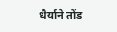धैर्याने तोंड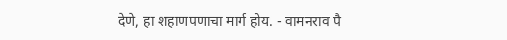देणे, हा शहाणपणाचा मार्ग होय. - वामनराव पै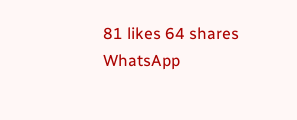81 likes 64 shares
WhatsApp